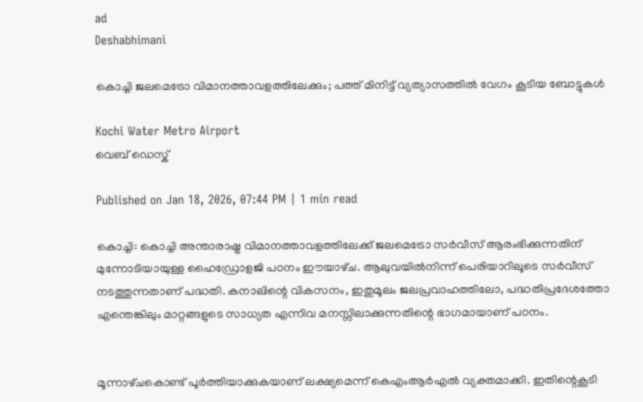ad
Deshabhimani

കൊച്ചി ജലമെട്രോ വിമാനത്താവളത്തിലേക്കും; പത്ത്‌ മിനിട്ട്‌ വ്യത്യാസത്തിൽ വേഗം കൂടിയ ബോട്ടുകൾ

Kochi Water Metro Airport
വെബ് ഡെസ്ക്

Published on Jan 18, 2026, 07:44 PM | 1 min read

കൊച്ചി: കൊച്ചി അന്താരാഷ്ട്ര വിമാനത്താവളത്തിലേക്ക്‌ ജലമെട്രോ സർവീസ്‌ ആരംഭിക്കുന്നതിന്‌ മുന്നോടിയായുള്ള ഹൈഡ്രോളജി പഠനം ഇ‍ൗയാഴ്‌ച. ആലുവയിൽനിന്ന്‌ പെരിയാറിലൂടെ സർവീസ് നടത്തുന്നതാണ് പദ്ധതി. കനാലിന്റെ വികസനം, ഇതുമൂലം ജലപ്രവാഹത്തിലോ, പദ്ധതിപ്രദേശത്തോ എന്തെങ്കിലും മാറ്റങ്ങളുടെ സാധ്യത എന്നിവ മനസ്സിലാക്കുന്നതിന്റെ ഭാഗമായാണ്‌ പഠനം.


മൂന്നാഴ്‌ചകൊണ്ട്‌ പൂർത്തിയാക്കുകയാണ്‌ ലക്ഷ്യമെന്ന്‌ കെഎംആർഎൽ വ്യക്തമാക്കി. ഇതിന്റെകൂടി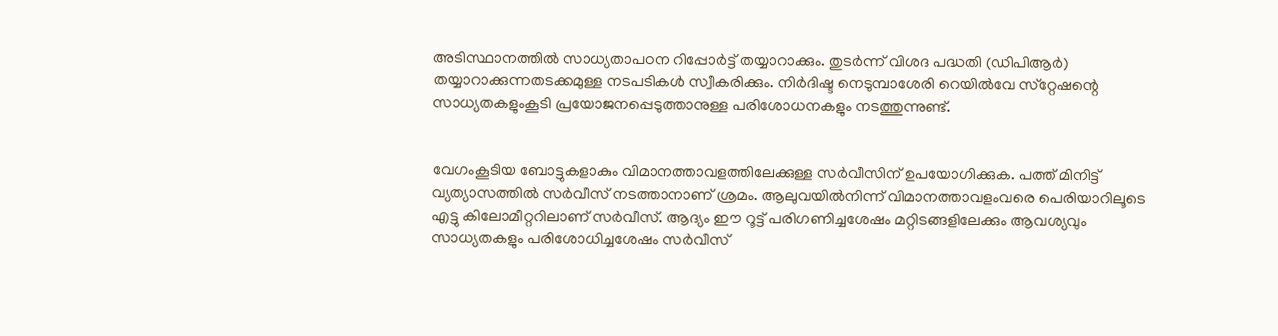അടിസ്ഥാനത്തിൽ സാധ്യതാപഠന റിപ്പോർട്ട്‌ തയ്യാറാക്കും. തുടർന്ന്‌ വിശദ പദ്ധതി (ഡിപിആർ) തയ്യാറാക്കുന്നതടക്കമുള്ള നടപടികൾ സ്വീകരിക്കും. നിർദിഷ്ട നെടുമ്പാശേരി റെയിൽവേ സ്‌റ്റേഷന്റെ സാധ്യതകളുംകൂടി പ്രയോജനപ്പെടുത്താനുള്ള പരിശോധനകളും നടത്തുന്നുണ്ട്‌.


വേഗംകൂടിയ ബോട്ടുകളാകും വിമാനത്താവളത്തിലേക്കുള്ള സർവീസിന്‌ ഉപയോഗിക്കുക. പത്ത്‌ മിനിട്ട്‌ വ്യത്യാസത്തിൽ സർവീസ്‌ നടത്താനാണ്‌ ശ്രമം. ആലുവയിൽനിന്ന്‌ വിമാനത്താവളംവരെ പെരിയാറിലൂടെ എട്ടു കിലോമീറ്ററിലാണ്‌ സർവീസ്‌. ആദ്യം ഇ‍ൗ റൂട്ട്‌ പരിഗണിച്ചശേഷം മറ്റിടങ്ങളിലേക്കും ആവശ്യവും സാധ്യതകളും പരിശോധിച്ചശേഷം സർവീസ്‌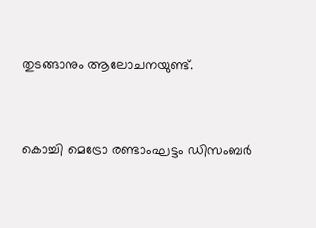തുടങ്ങാനും ആലോചനയുണ്ട്‌.


കൊച്ചി മെട്രോ രണ്ടാംഘട്ടം ഡിസംബർ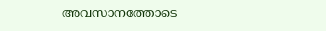അവസാനത്തോടെ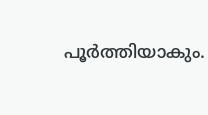പൂർത്തിയാകും.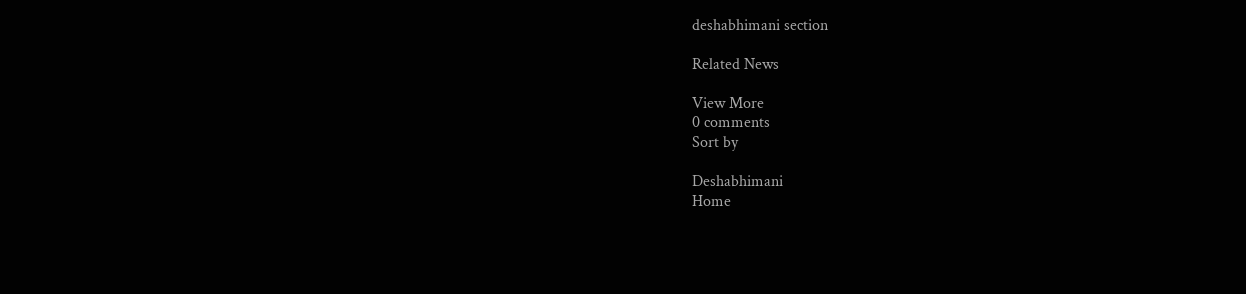deshabhimani section

Related News

View More
0 comments
Sort by

Deshabhimani
Home